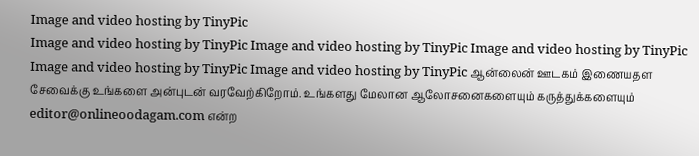Image and video hosting by TinyPic
Image and video hosting by TinyPic Image and video hosting by TinyPic Image and video hosting by TinyPic Image and video hosting by TinyPic Image and video hosting by TinyPic ஆன்லைன் ஊடகம் இணையதள சேவைக்கு உங்களை அன்புடன் வரவேற்கிறோம். உங்களது மேலான ஆலோசனைகளையும் கருத்துக்களையும் editor@onlineoodagam.com என்ற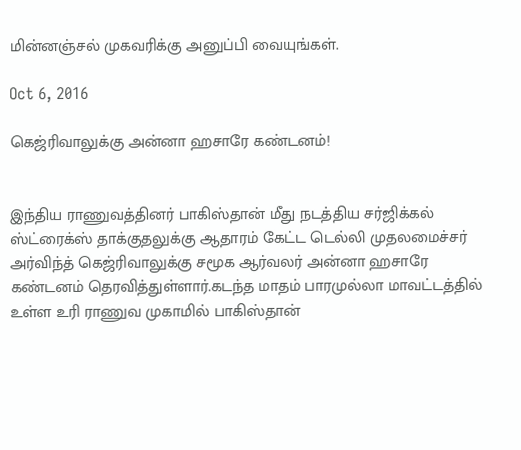மின்னஞ்சல் முகவரிக்கு அனுப்பி வையுங்கள்.

Oct 6, 2016

கெஜ்ரிவாலுக்கு அன்னா ஹசாரே கண்டனம்!


இந்திய ராணுவத்தினர் பாகிஸ்தான் மீது நடத்திய சர்ஜிக்கல் ஸ்ட்ரைக்ஸ் தாக்குதலுக்கு ஆதாரம் கேட்ட டெல்லி முதலமைச்சர் அர்விந்த் கெஜ்ரிவாலுக்கு சமூக ஆர்வலர் அன்னா ஹசாரே கண்டனம் தெரவித்துள்ளார்.கடந்த மாதம் பாரமுல்லா மாவட்டத்தில் உள்ள உரி ராணுவ முகாமில் பாகிஸ்தான்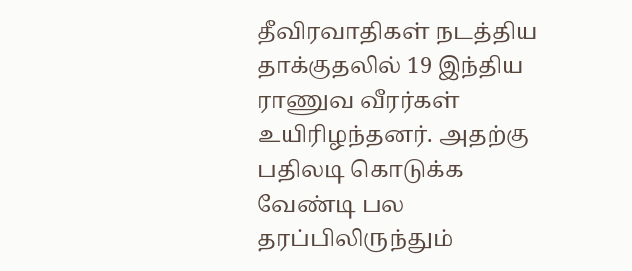தீவிரவாதிகள் நடத்திய தாக்குதலில் 19 இந்திய ராணுவ வீரர்கள் உயிரிழந்தனர். அதற்கு பதிலடி கொடுக்க வேண்டி பல தரப்பிலிருந்தும்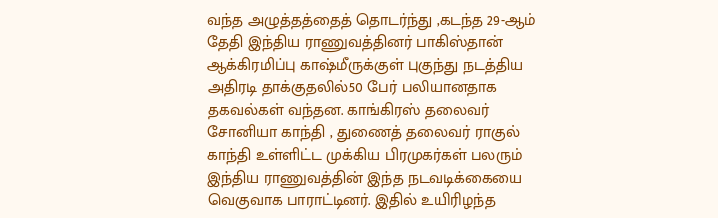வந்த அழுத்தத்தைத் தொடர்ந்து ,கடந்த 29-ஆம் தேதி இந்திய ராணுவத்தினர் பாகிஸ்தான் ஆக்கிரமிப்பு காஷ்மீருக்குள் புகுந்து நடத்திய அதிரடி தாக்குதலில்50 பேர் பலியானதாக தகவல்கள் வந்தன. காங்கிரஸ் தலைவர் சோனியா காந்தி , துணைத் தலைவர் ராகுல் காந்தி உள்ளிட்ட முக்கிய பிரமுகர்கள் பலரும் இந்திய ராணுவத்தின் இந்த நடவடிக்கையை வெகுவாக பாராட்டினர். இதில் உயிரிழந்த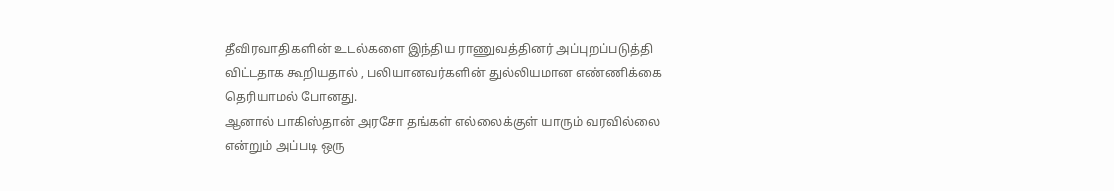தீவிரவாதிகளின் உடல்களை இந்திய ராணுவத்தினர் அப்புறப்படுத்தி விட்டதாக கூறியதால் , பலியானவர்களின் துல்லியமான எண்ணிக்கை தெரியாமல் போனது.
ஆனால் பாகிஸ்தான் அரசோ தங்கள் எல்லைக்குள் யாரும் வரவில்லை என்றும் அப்படி ஒரு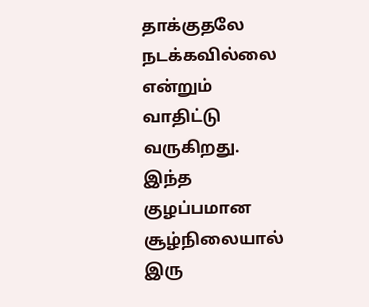தாக்குதலே நடக்கவில்லை என்றும் வாதிட்டு வருகிறது. இந்த குழப்பமான சூழ்நிலையால் இரு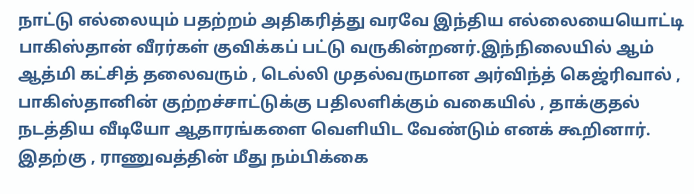நாட்டு எல்லையும் பதற்றம் அதிகரித்து வரவே இந்திய எல்லையையொட்டி பாகிஸ்தான் வீரர்கள் குவிக்கப் பட்டு வருகின்றனர்.இந்நிலையில் ஆம் ஆத்மி கட்சித் தலைவரும் , டெல்லி முதல்வருமான அர்விந்த் கெஜ்ரிவால் , பாகிஸ்தானின் குற்றச்சாட்டுக்கு பதிலளிக்கும் வகையில் , தாக்குதல் நடத்திய வீடியோ ஆதாரங்களை வெளியிட வேண்டும் எனக் கூறினார். இதற்கு , ராணுவத்தின் மீது நம்பிக்கை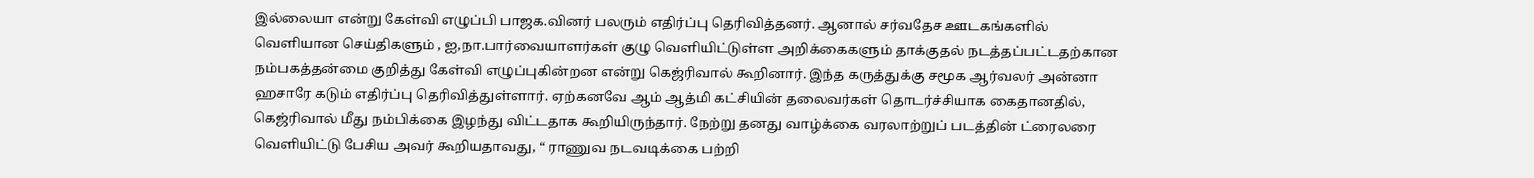இல்லையா என்று கேள்வி எழுப்பி பாஜக.வினர் பலரும் எதிர்ப்பு தெரிவித்தனர். ஆனால் சர்வதேச ஊடகங்களில் வெளியான செய்திகளும் , ஐ,நா.பார்வையாளர்கள் குழு வெளியிட்டுள்ள அறிக்கைகளும் தாக்குதல் நடத்தப்பட்டதற்கான நம்பகத்தன்மை குறித்து கேள்வி எழுப்புகின்றன என்று கெஜ்ரிவால் கூறினார். இந்த கருத்துக்கு சமூக ஆர்வலர் அன்னா ஹசாரே கடும் எதிர்ப்பு தெரிவித்துள்ளார். ஏற்கனவே ஆம் ஆத்மி கட்சியின் தலைவர்கள் தொடர்ச்சியாக கைதானதில், கெஜ்ரிவால் மீது நம்பிக்கை இழந்து விட்டதாக கூறியிருந்தார். நேற்று தனது வாழ்க்கை வரலாற்றுப் படத்தின் ட்ரைலரை வெளியிட்டு பேசிய அவர் கூறியதாவது, “ ராணுவ நடவடிக்கை பற்றி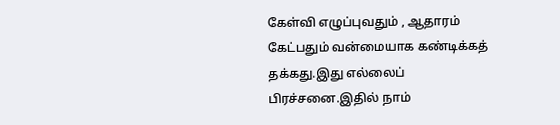கேள்வி எழுப்புவதும் , ஆதாரம் கேட்பதும் வன்மையாக கண்டிக்கத் தக்கது.இது எல்லைப் பிரச்சனை.இதில் நாம்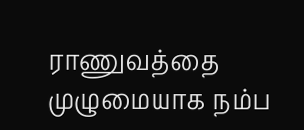ராணுவத்தை முழுமையாக நம்ப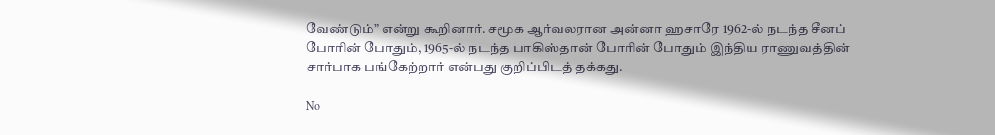வேண்டும்” என்று கூறினார். சமூக ஆர்வலரான அன்னா ஹசாரே 1962-ல் நடந்த சீனப் போரின் போதும், 1965-ல் நடந்த பாகிஸ்தான் போரின் போதும் இந்திய ராணுவத்தின் சார்பாக பங்கேற்றார் என்பது குறிப்பிடத் தக்கது.

No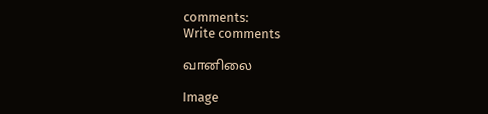comments:
Write comments

வானிலை

Image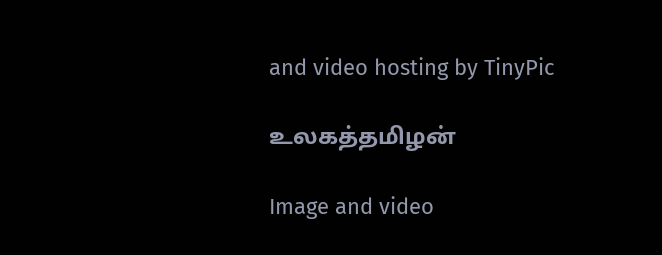and video hosting by TinyPic

உலகத்தமிழன்

Image and video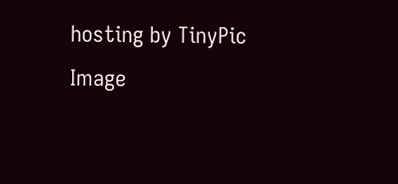hosting by TinyPic
Image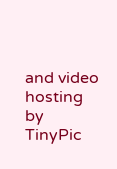and video hosting by TinyPic